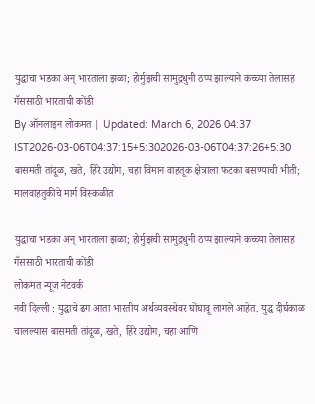युद्धाचा भडका अन् भारताला झळा; होर्मुझची सामुद्रधुनी ठप्प झाल्याने कच्च्या तेलासह गॅससाठी भारताची कोंडी
By ऑनलाइन लोकमत | Updated: March 6, 2026 04:37 IST2026-03-06T04:37:15+5:302026-03-06T04:37:26+5:30
बासमती तांदूळ, खते, हिरे उद्योग, चहा विमान वाहतूक क्षेत्राला फटका बसण्याची भीती; मालवाहतुकीचे मार्ग विस्कळीत

युद्धाचा भडका अन् भारताला झळा; होर्मुझची सामुद्रधुनी ठप्प झाल्याने कच्च्या तेलासह गॅससाठी भारताची कोंडी
लोकमत न्यूज नेटवर्क
नवी दिल्ली : युद्धाचे ढग आता भारतीय अर्थव्यवस्थेवर घोंघावू लागले आहेत. युद्ध दीर्घकाळ चालल्यास बासमती तांदूळ, खते, हिरे उद्योग, चहा आणि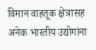विमान वाहतूक क्षेत्रासह अनेक भारतीय उद्योगांना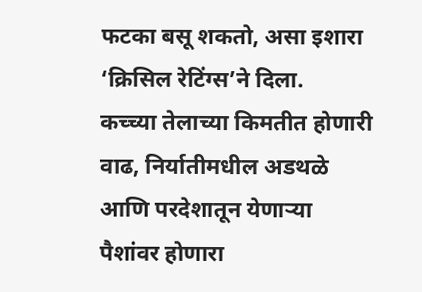फटका बसू शकतो, असा इशारा ‘क्रिसिल रेटिंग्स’ने दिला.
कच्च्या तेलाच्या किमतीत होणारी वाढ, निर्यातीमधील अडथळे आणि परदेशातून येणाऱ्या पैशांवर होणारा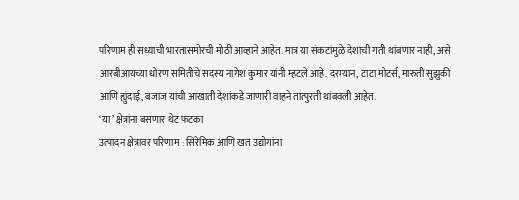परिणाम ही सध्याची भारतासमोरची मोठी आव्हाने आहेत. मात्र या संकटांमुळे देशाची गती थांबणार नाही, असे आरबीआयच्या धोरण समितीचे सदस्य नागेश कुमार यांनी म्हटले आहे. दरम्यान, टाटा मोटर्स, मारुती सुझुकी आणि ह्युंदाई, बजाज यांची आखाती देशांकडे जाणारी वाहने तात्पुरती थांबवली आहेत.
‘या’ क्षेत्रांना बसणार थेट फटका
उत्पादन क्षेत्रावर परिणाम : सिरेमिक आणि खत उद्योगांना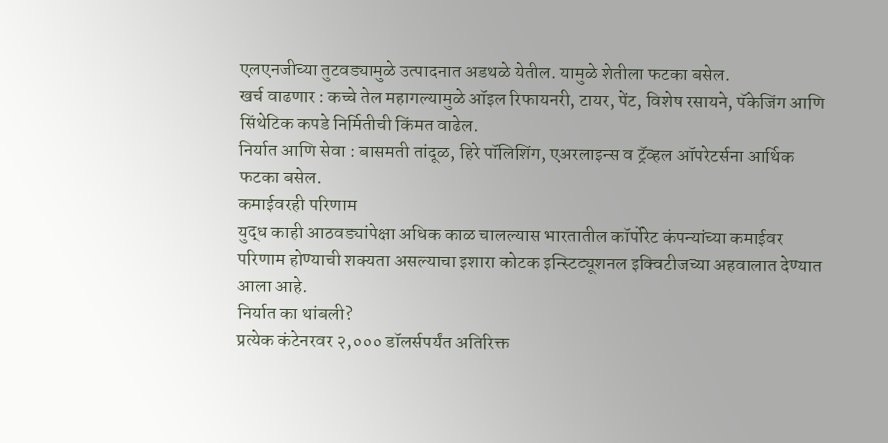एलएनजीच्या तुटवड्यामुळे उत्पादनात अडथळे येतील. यामुळे शेतीला फटका बसेल.
खर्च वाढणार : कच्चे तेल महागल्यामुळे ऑइल रिफायनरी, टायर, पेंट, विशेष रसायने, पॅकेजिंग आणि सिंथेटिक कपडे निर्मितीची किंमत वाढेल.
निर्यात आणि सेवा : बासमती तांदूळ, हिरे पॉलिशिंग, एअरलाइन्स व ट्रॅव्हल ऑपरेटर्सना आर्थिक फटका बसेल.
कमाईवरही परिणाम
युद्ध काही आठवड्यांपेक्षा अधिक काळ चालल्यास भारतातील कॉर्पोरेट कंपन्यांच्या कमाईवर परिणाम होण्याची शक्यता असल्याचा इशारा कोटक इन्स्टिट्यूशनल इक्विटीजच्या अहवालात देण्यात आला आहे.
निर्यात का थांबली?
प्रत्येक कंटेनरवर २,००० डॉलर्सपर्यंत अतिरिक्त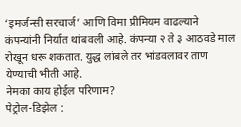‘इमर्जन्सी सरचार्ज’ आणि विमा प्रीमियम वाढल्याने कंपन्यांनी निर्यात थांबवली आहे. कंपन्या २ ते ३ आठवडे माल रोखून धरू शकतात. युद्ध लांबले तर भांडवलावर ताण येण्याची भीती आहे.
नेमका काय होईल परिणाम?
पेट्रोल-डिझेल :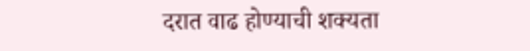दरात वाढ होण्याची शक्यता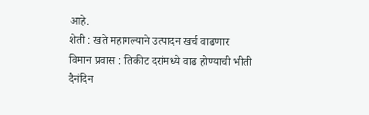आहे.
शेती : खते महागल्याने उत्पादन खर्च वाढणार
विमान प्रवास : तिकीट दरांमध्ये वाढ होण्याची भीती
दैनंदिन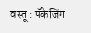वस्तू : पॅकेजिंग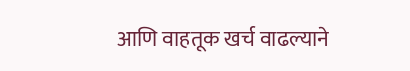आणि वाहतूक खर्च वाढल्याने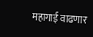महागाई वाढणार